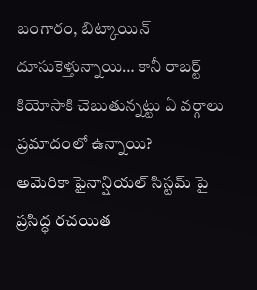బంగారం, బిట్కాయిన్ దూసుకెళ్తున్నాయి… కానీ రాబర్ట్ కియోసాకి చెబుతున్నట్టు ఏ వర్గాలు ప్రమాదంలో ఉన్నాయి?
అమెరికా ఫైనాన్షియల్ సిస్టమ్ పై ప్రసిద్ధ రచయిత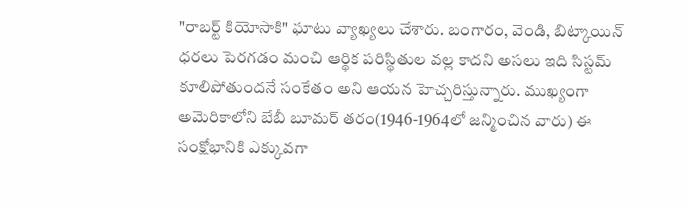"రాబర్ట్ కియోసాకి" ఘాటు వ్యాఖ్యలు చేశారు. బంగారం, వెండి, బిట్కాయిన్ ధరలు పెరగడం మంచి ఆర్థిక పరిస్థితుల వల్ల కాదని అసలు ఇది సిస్టమ్ కూలిపోతుందనే సంకేతం అని ఆయన హెచ్చరిస్తున్నారు. ముఖ్యంగా అమెరికాలోని బేబీ బూమర్ తరం(1946-1964లో జన్మించిన వారు) ఈ సంక్షోభానికి ఎక్కువగా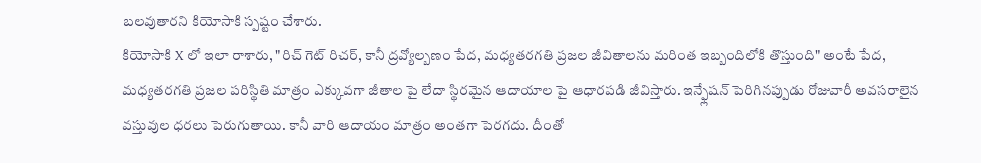బలవుతారని కియోసాకి స్పష్టం చేశారు.
కియోసాకి X లో ఇలా రాశారు, "రిచ్ గెట్ రిచర్, కానీ ద్రవ్యోల్బణం పేద, మధ్యతరగతి ప్రజల జీవితాలను మరింత ఇబ్బందిలోకి తొస్తుంది" అంటే పేద, మధ్యతరగతి ప్రజల పరిస్థితి మాత్రం ఎక్కువగా జీతాల పై లేదా స్థిరమైన ఆదాయాల పై ఆధారపడి జీవిస్తారు. ఇన్ఫ్లేషన్ పెరిగినప్పుడు రోజువారీ అవసరాలైన వస్తువుల ధరలు పెరుగుతాయి. కానీ వారి ఆదాయం మాత్రం అంతగా పెరగదు. దీంతో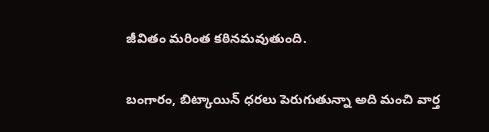జీవితం మరింత కఠినమవుతుంది.

బంగారం, బిట్కాయిన్ ధరలు పెరుగుతున్నా అది మంచి వార్త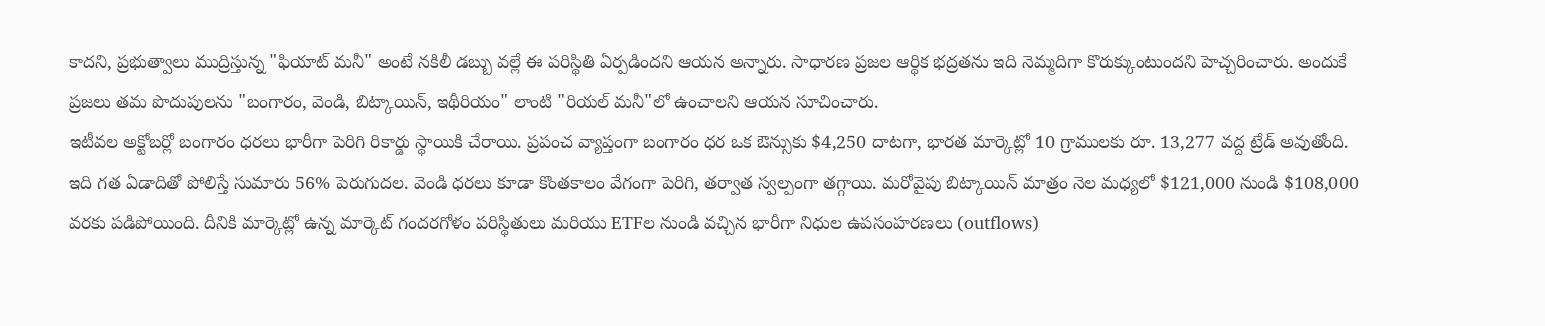కాదని, ప్రభుత్వాలు ముద్రిస్తున్న "ఫియాట్ మనీ" అంటే నకిలీ డబ్బు వల్లే ఈ పరిస్థితి ఏర్పడిందని ఆయన అన్నారు. సాధారణ ప్రజల ఆర్థిక భద్రతను ఇది నెమ్మదిగా కొరుక్కుంటుందని హెచ్చరించారు. అందుకే ప్రజలు తమ పొదుపులను "బంగారం, వెండి, బిట్కాయిన్, ఇథీరియం" లాంటి "రియల్ మనీ"లో ఉంచాలని ఆయన సూచించారు.
ఇటీవల అక్టోబర్లో బంగారం ధరలు భారీగా పెరిగి రికార్డు స్థాయికి చేరాయి. ప్రపంచ వ్యాప్తంగా బంగారం ధర ఒక ఔన్సుకు $4,250 దాటగా, భారత మార్కెట్లో 10 గ్రాములకు రూ. 13,277 వద్ద ట్రేడ్ అవుతోంది. ఇది గత ఏడాదితో పోలిస్తే సుమారు 56% పెరుగుదల. వెండి ధరలు కూడా కొంతకాలం వేగంగా పెరిగి, తర్వాత స్వల్పంగా తగ్గాయి. మరోవైపు బిట్కాయిన్ మాత్రం నెల మధ్యలో $121,000 నుండి $108,000 వరకు పడిపోయింది. దీనికి మార్కెట్లో ఉన్న మార్కెట్ గందరగోళం పరిస్థితులు మరియు ETFల నుండి వచ్చిన భారీగా నిధుల ఉపసంహరణలు (outflows)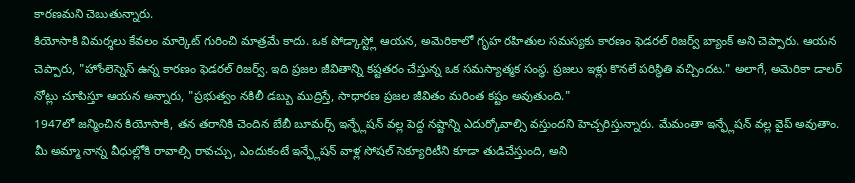కారణమని చెబుతున్నారు.
కియోసాకి విమర్శలు కేవలం మార్కెట్ గురించి మాత్రమే కాదు. ఒక పోడ్కాస్ట్లో ఆయన, అమెరికాలో గృహ రహితుల సమస్యకు కారణం ఫెడరల్ రిజర్వ్ బ్యాంక్ అని చెప్పారు. ఆయన చెప్పారు, "హోంలెస్నెస్ ఉన్న కారణం ఫెడరల్ రిజర్వ్. ఇది ప్రజల జీవితాన్ని కష్టతరం చేస్తున్న ఒక సమస్యాత్మక సంస్థ. ప్రజలు ఇళ్లు కొనలే పరిస్థితి వచ్చిందట." అలాగే, అమెరికా డాలర్ నోట్లు చూపిస్తూ ఆయన అన్నారు, "ప్రభుత్వం నకిలీ డబ్బు ముద్రిస్తే, సాధారణ ప్రజల జీవితం మరింత కష్టం అవుతుంది."
1947లో జన్మించిన కియోసాకి, తన తరానికి చెందిన బేబీ బూమర్స్ ఇన్ఫ్లేషన్ వల్ల పెద్ద నష్టాన్ని ఎదుర్కోవాల్సి వస్తుందని హెచ్చరిస్తున్నారు. మేమంతా ఇన్ఫ్లేషన్ వల్ల వైప్ అవుతాం. మీ అమ్మా నాన్న వీధుల్లోకి రావాల్సి రావచ్చు, ఎందుకంటే ఇన్ఫ్లేషన్ వాళ్ల సోషల్ సెక్యూరిటీని కూడా తుడిచేస్తుంది, అని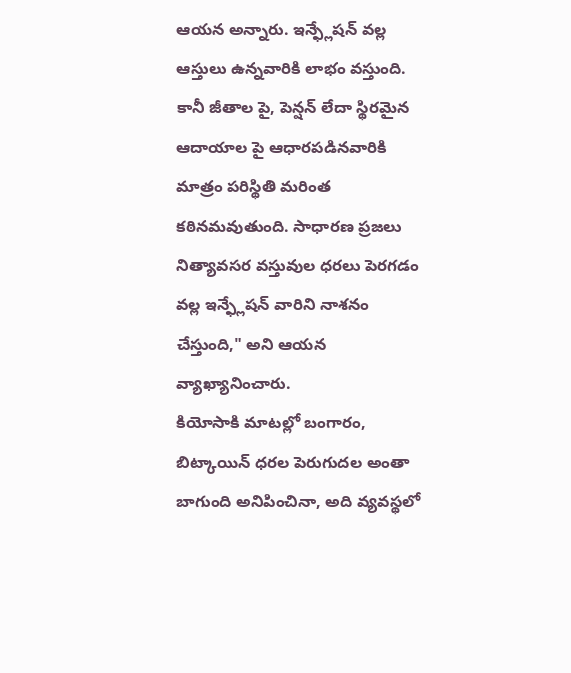ఆయన అన్నారు. ఇన్ఫ్లేషన్ వల్ల ఆస్తులు ఉన్నవారికి లాభం వస్తుంది. కానీ జీతాల పై, పెన్షన్ లేదా స్థిరమైన ఆదాయాల పై ఆధారపడినవారికి మాత్రం పరిస్థితి మరింత కఠినమవుతుంది. సాధారణ ప్రజలు నిత్యావసర వస్తువుల ధరలు పెరగడం వల్ల ఇన్ఫ్లేషన్ వారిని నాశనం చేస్తుంది," అని ఆయన వ్యాఖ్యానించారు.
కియోసాకి మాటల్లో బంగారం, బిట్కాయిన్ ధరల పెరుగుదల అంతా బాగుంది అనిపించినా, అది వ్యవస్థలో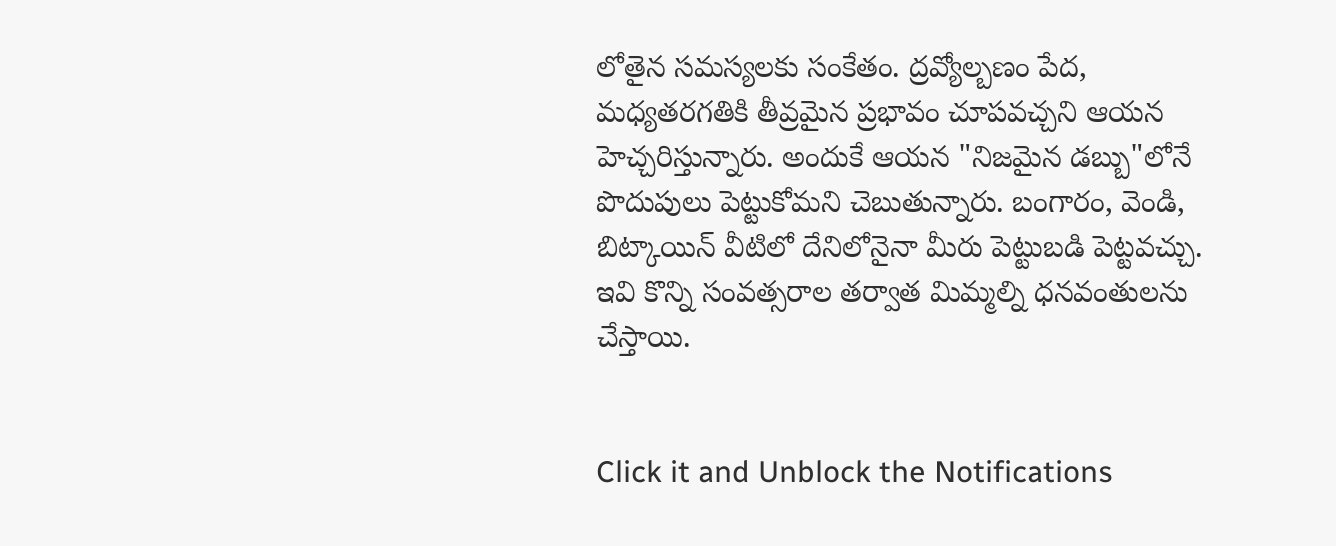లోతైన సమస్యలకు సంకేతం. ద్రవ్యోల్బణం పేద, మధ్యతరగతికి తీవ్రమైన ప్రభావం చూపవచ్చని ఆయన హెచ్చరిస్తున్నారు. అందుకే ఆయన "నిజమైన డబ్బు"లోనే పొదుపులు పెట్టుకోమని చెబుతున్నారు. బంగారం, వెండి, బిట్కాయిన్ వీటిలో దేనిలోనైనా మీరు పెట్టుబడి పెట్టవచ్చు. ఇవి కొన్ని సంవత్సరాల తర్వాత మిమ్మల్ని ధనవంతులను చేస్తాయి.


Click it and Unblock the Notifications